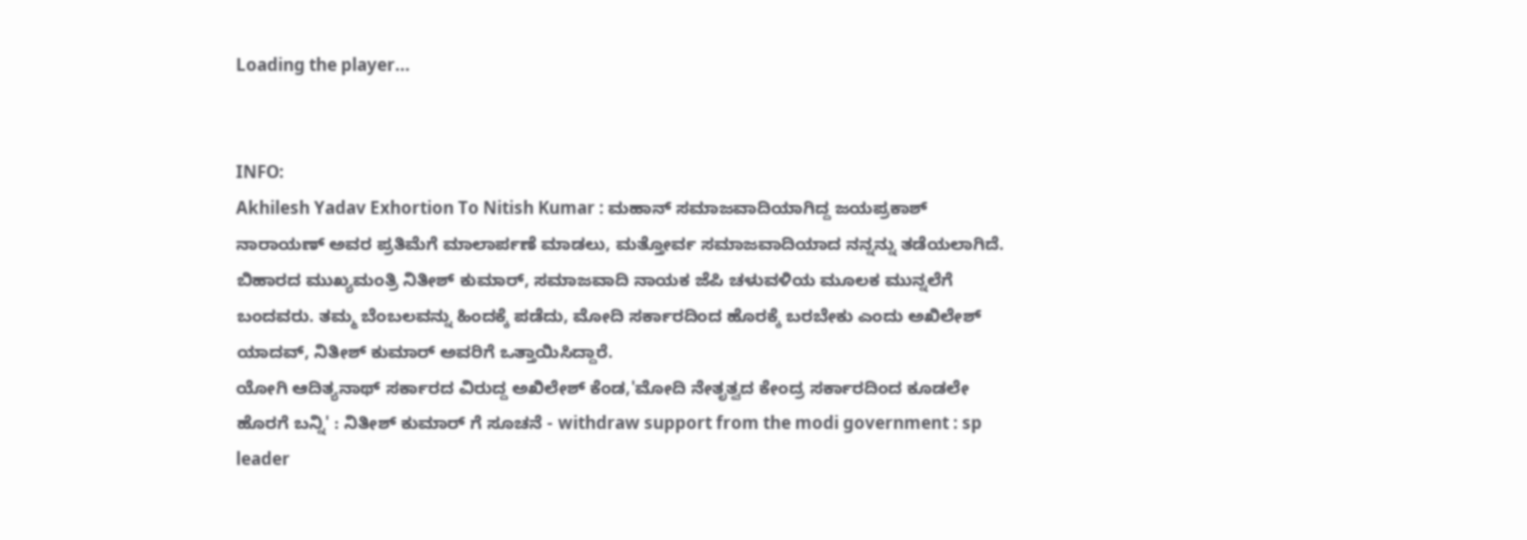Loading the player...


INFO:
Akhilesh Yadav Exhortion To Nitish Kumar : ಮಹಾನ್ ಸಮಾಜವಾದಿಯಾಗಿದ್ದ ಜಯಪ್ರಕಾಶ್ ನಾರಾಯಣ್ ಅವರ ಪ್ರತಿಮೆಗೆ ಮಾಲಾರ್ಪಣೆ ಮಾಡಲು, ಮತ್ತೋರ್ವ ಸಮಾಜವಾದಿಯಾದ ನನ್ನನ್ನು ತಡೆಯಲಾಗಿದೆ. ಬಿಹಾರದ ಮುಖ್ಯಮಂತ್ರಿ ನಿತೀಶ್ ಕುಮಾರ್, ಸಮಾಜವಾದಿ ನಾಯಕ ಜೆಪಿ ಚಳುವಳಿಯ ಮೂಲಕ ಮುನ್ನಲೆಗೆ ಬಂದವರು. ತಮ್ಮ ಬೆಂಬಲವನ್ನು ಹಿಂದಕ್ಕೆ ಪಡೆದು, ಮೋದಿ ಸರ್ಕಾರದಿಂದ ಹೊರಕ್ಕೆ ಬರಬೇಕು ಎಂದು ಅಖಿಲೇಶ್ ಯಾದವ್, ನಿತೀಶ್ ಕುಮಾರ್ ಅವರಿಗೆ ಒತ್ತಾಯಿಸಿದ್ದಾರೆ.
ಯೋಗಿ ಆದಿತ್ಯನಾಥ್ ಸರ್ಕಾರದ ವಿರುದ್ದ ಅಖಿಲೇಶ್ ಕೆಂಡ,'ಮೋದಿ ನೇತೃತ್ವದ ಕೇಂದ್ರ ಸರ್ಕಾರದಿಂದ ಕೂಡಲೇ ಹೊರಗೆ ಬನ್ನಿ' : ನಿತೀಶ್ ಕುಮಾರ್ ಗೆ ಸೂಚನೆ - withdraw support from the modi government : sp leader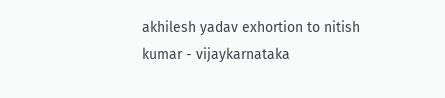akhilesh yadav exhortion to nitish kumar - vijaykarnataka